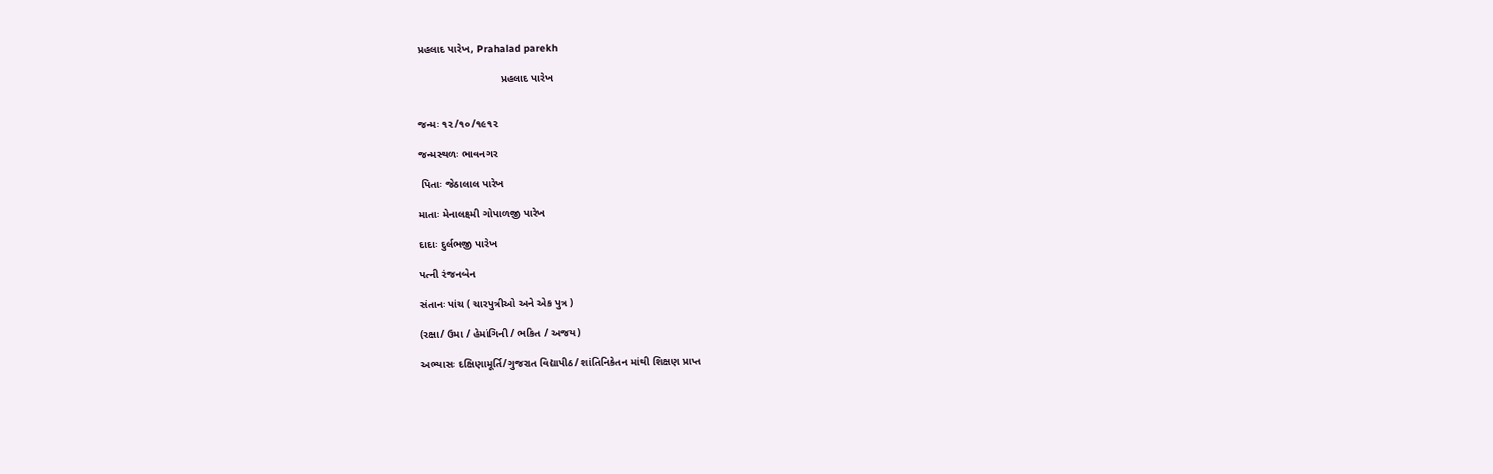પ્રહલાદ પારેખ, Prahalad parekh

                            પ્રહલાદ પારેખ


જન્મઃ ૧૨/૧૦/૧૯૧૨

જન્મસ્થળઃ ભાવનગર

 પિતાઃ જેઠાલાલ પારેખ

માતાઃ મેનાલક્ષ્મી ગોપાળજી પારેખ

દાદાઃ દુર્લભજી પારેખ

પત્ની રંજનબેન

સંતાનઃ પાંચ ( ચારપુત્રીઓ અને એક પુત્ર )

(રક્ષા/ ઉમા / હેમાંગિની / ભકિત / અજય)

અભ્યાસઃ દક્ષિણામૂર્તિ/ગુજરાત વિદ્યાપીઠ/ શાંતિનિકેતન માંથી શિક્ષણ પ્રાપ્ત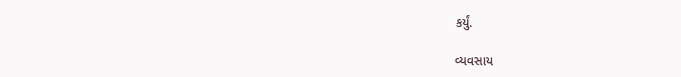કર્યું.

વ્યવસાય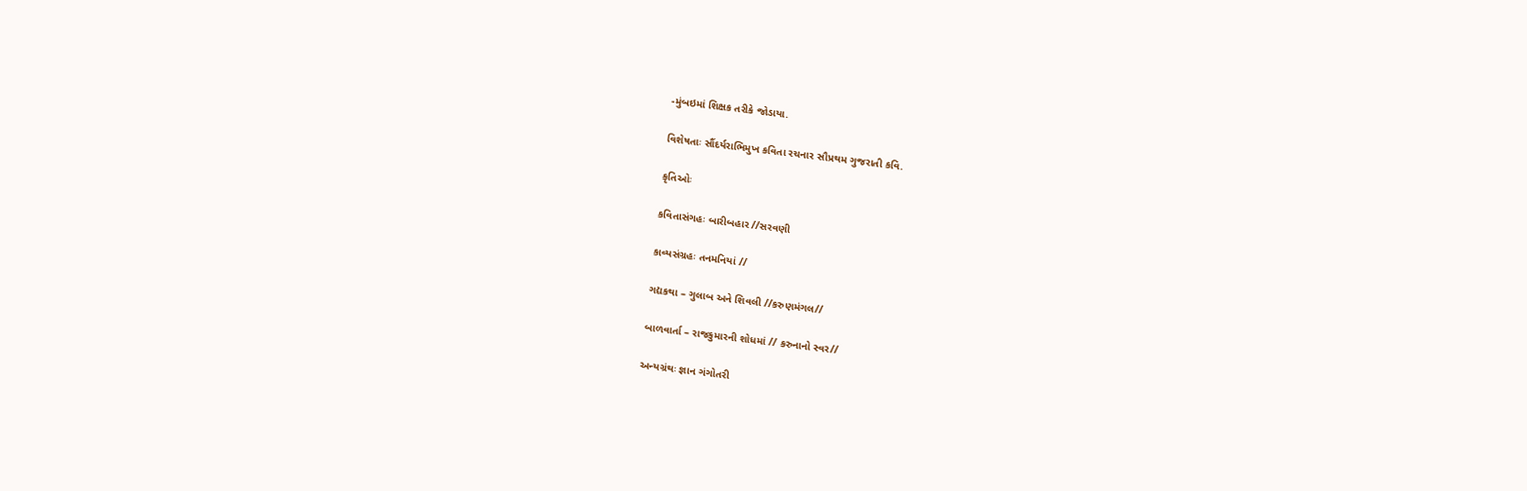-મુંબઇમાં શિક્ષક તરીકે જોડાયા.

વિશેષતાઃ સૌંદર્યરાભિમુખ કવિતા રચનાર સૌપ્રથમ ગુજરાતી કવિ.

કૃતિઓઃ

કવિતાસંગહઃ બારીબહાર //સરવણી

કાવ્યસંગ્રહઃ તનમનિયાં //

ગદ્યકથા – ગુલાબ અને શિવલી //કરુણમંગલ//

બાળવાર્તા – રાજકુમારની શોધમાં // કરુનાનો સ્વર//

અન્યગ્રંથઃ જ્ઞાન ગંગોતરી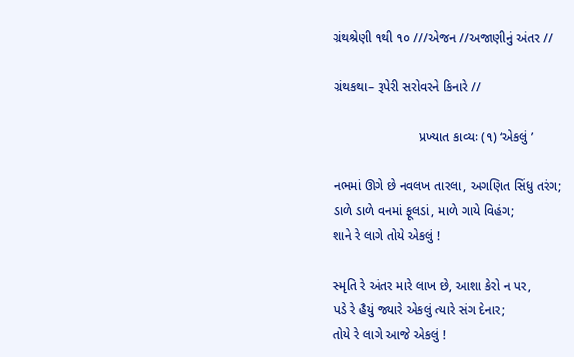ગ્રંથશ્રેણી ૧થી ૧૦ ///એજન //અજાણીનું અંતર //

ગ્રંથકથા– રૂપેરી સરોવરને કિનારે //

                        પ્રખ્યાત કાવ્યઃ (૧) ‘એકલું ’

નભમાં ઊગે છે નવલખ તારલા, અગણિત સિંધુ તરંગ;
ડાળે ડાળે વનમાં ફૂલડાં, માળે ગાયે વિહંગ;
શાને રે લાગે તોયે એકલું !

સ્મૃતિ રે અંતર મારે લાખ છે, આશા કેરો ન પર,
પડે રે હૈયું જ્યારે એકલું ત્યારે સંગ દેનાર;
તોયે રે લાગે આજે એકલું !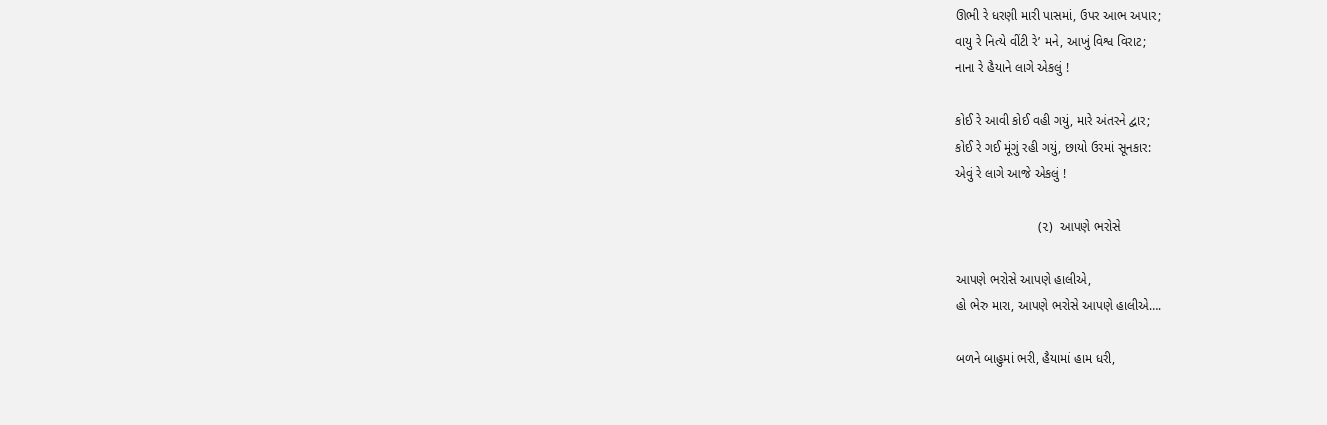ઊભી રે ધરણી મારી પાસમાં, ઉપર આભ અપાર;
વાયુ રે નિત્યે વીંટી રે’ મને, આખું વિશ્વ વિરાટ;
નાના રે હૈયાને લાગે એકલું !

કોઈ રે આવી કોઈ વહી ગયું, મારે અંતરને દ્વાર;
કોઈ રે ગઈ મૂંગું રહી ગયું, છાયો ઉરમાં સૂનકાર:
એવું રે લાગે આજે એકલું !

                       (૨)  આપણે ભરોસે

આપણે ભરોસે આપણે હાલીએ,
હો ભેરુ મારા, આપણે ભરોસે આપણે હાલીએ….

બળને બાહુમાં ભરી, હૈયામાં હામ ધરી,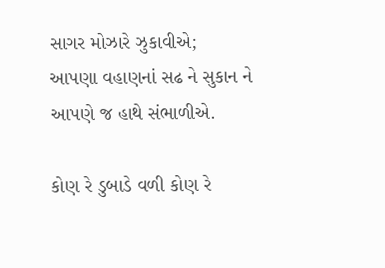સાગર મોઝારે ઝુકાવીએ;
આપણા વહાણનાં સઢ ને સુકાન ને
આપણે જ હાથે સંભાળીએ.

કોણ રે ડુબાડે વળી કોણ રે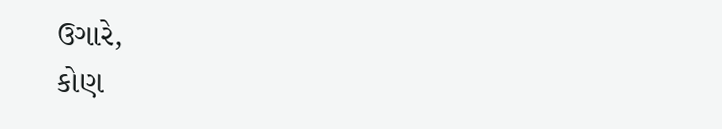ઉગારે,
કોણ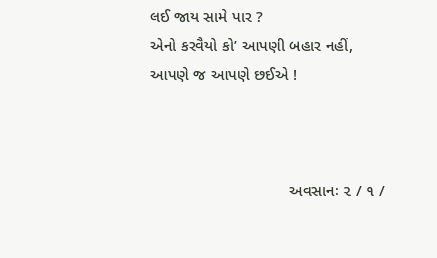લઈ જાય સામે પાર ?
એનો કરવૈયો કો’ આપણી બહાર નહીં,
આપણે જ આપણે છઈએ !



                               અવસાનઃ ૨ / ૧ /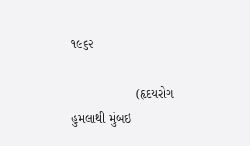૧૯૬૨

                  (હૃદયરોગ હુમલાથી મુંબઇ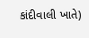કાંદીવાલી ખાતે)